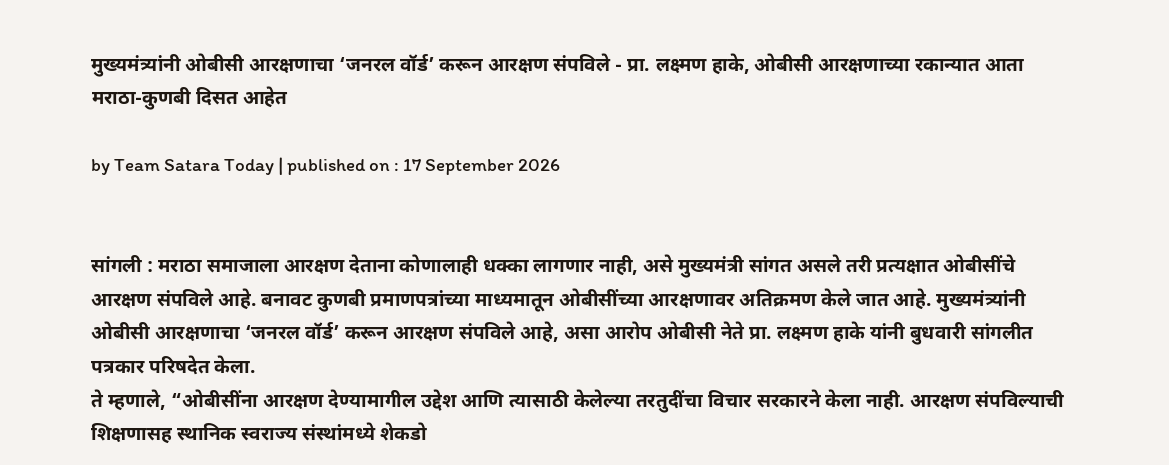मुख्यमंत्र्यांनी ओबीसी आरक्षणाचा ‘जनरल वॉर्ड’ करून आरक्षण संपविले - प्रा. लक्ष्मण हाके, ओबीसी आरक्षणाच्या रकान्यात आता मराठा-कुणबी दिसत आहेत

by Team Satara Today | published on : 17 September 2026


सांगली : मराठा समाजाला आरक्षण देताना कोणालाही धक्का लागणार नाही, असे मुख्यमंत्री सांगत असले तरी प्रत्यक्षात ओबीसींचे आरक्षण संपविले आहे. बनावट कुणबी प्रमाणपत्रांच्या माध्यमातून ओबीसींच्या आरक्षणावर अतिक्रमण केले जात आहे. मुख्यमंत्र्यांनी ओबीसी आरक्षणाचा ‘जनरल वॉर्ड’ करून आरक्षण संपविले आहे, असा आरोप ओबीसी नेते प्रा. लक्ष्मण हाके यांनी बुधवारी सांगलीत पत्रकार परिषदेत केला.
ते म्हणाले, “ओबीसींना आरक्षण देण्यामागील उद्देश आणि त्यासाठी केलेल्या तरतुदींचा विचार सरकारने केला नाही. आरक्षण संपविल्याची शिक्षणासह स्थानिक स्वराज्य संस्थांमध्ये शेकडो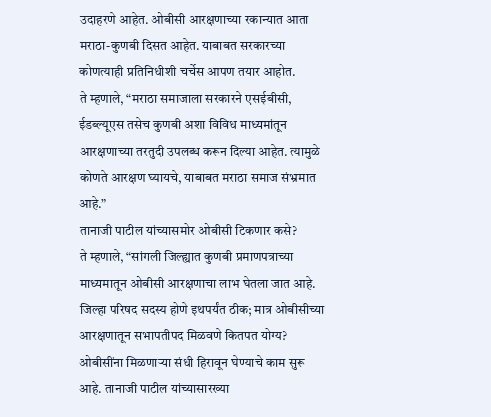उदाहरणे आहेत. ओबीसी आरक्षणाच्या रकान्यात आता मराठा-कुणबी दिसत आहेत. याबाबत सरकारच्या कोणत्याही प्रतिनिधीशी चर्चेस आपण तयार आहोत.
ते म्हणाले, “मराठा समाजाला सरकारने एसईबीसी, ईडब्ल्यूएस तसेच कुणबी अशा विविध माध्यमांतून आरक्षणाच्या तरतुदी उपलब्ध करून दिल्या आहेत. त्यामुळे कोणते आरक्षण घ्यायचे, याबाबत मराठा समाज संभ्रमात आहे.”
तानाजी पाटील यांच्यासमोर ओबीसी टिकणार कसे?
ते म्हणाले, “सांगली जिल्ह्यात कुणबी प्रमाणपत्राच्या माध्यमातून ओबीसी आरक्षणाचा लाभ घेतला जात आहे. जिल्हा परिषद सदस्य होणे इथपर्यंत ठीक; मात्र ओबीसीच्या आरक्षणातून सभापतीपद मिळवणे कितपत योग्य? ओबीसींना मिळणाऱ्या संधी हिरावून घेण्याचे काम सुरू आहे. तानाजी पाटील यांच्यासारख्या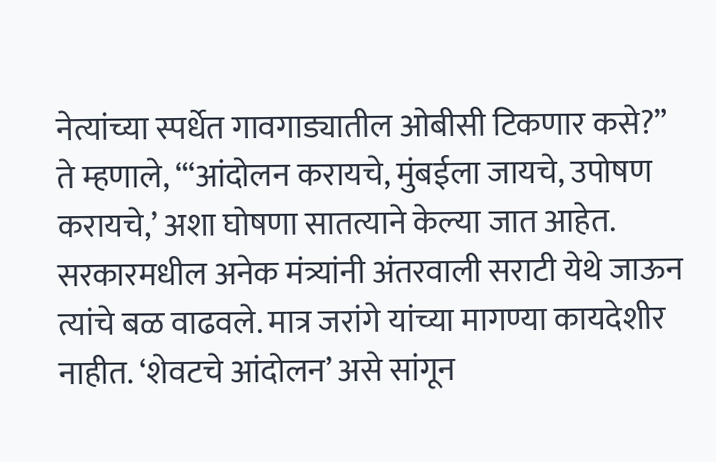नेत्यांच्या स्पर्धेत गावगाड्यातील ओबीसी टिकणार कसे?”
ते म्हणाले, “‘आंदोलन करायचे, मुंबईला जायचे, उपोषण करायचे,’ अशा घोषणा सातत्याने केल्या जात आहेत. सरकारमधील अनेक मंत्र्यांनी अंतरवाली सराटी येथे जाऊन त्यांचे बळ वाढवले. मात्र जरांगे यांच्या मागण्या कायदेशीर नाहीत. ‘शेवटचे आंदोलन’ असे सांगून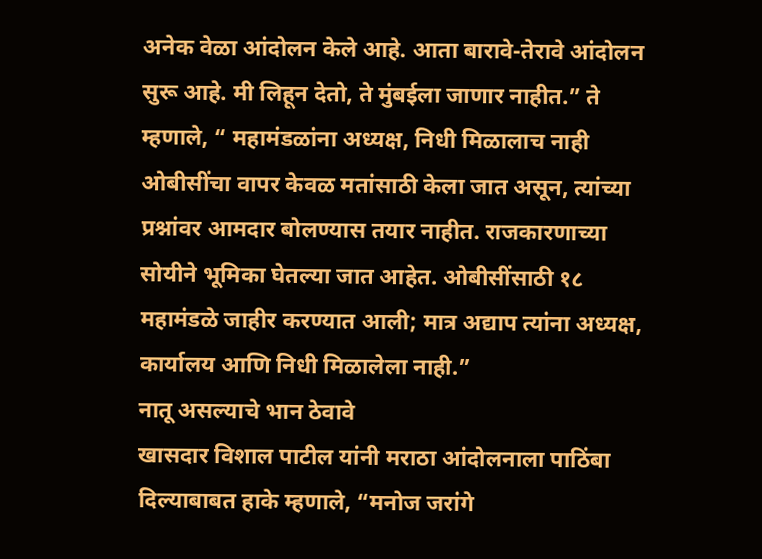अनेक वेळा आंदोलन केले आहे. आता बारावे-तेरावे आंदोलन सुरू आहे. मी लिहून देतो, ते मुंबईला जाणार नाहीत.” ते म्हणाले, “ महामंडळांना अध्यक्ष, निधी मिळालाच नाही ओबीसींचा वापर केवळ मतांसाठी केला जात असून, त्यांच्या प्रश्नांवर आमदार बोलण्यास तयार नाहीत. राजकारणाच्या सोयीने भूमिका घेतल्या जात आहेत. ओबीसींसाठी १८ महामंडळे जाहीर करण्यात आली; मात्र अद्याप त्यांना अध्यक्ष, कार्यालय आणि निधी मिळालेला नाही.”
नातू असल्याचे भान ठेवावे
खासदार विशाल पाटील यांनी मराठा आंदोलनाला पाठिंबा दिल्याबाबत हाके म्हणाले, “मनोज जरांगे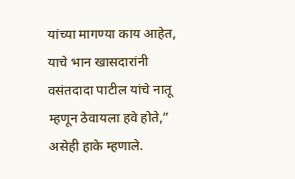यांच्या मागण्या काय आहेत, याचे भान खासदारांनी वसंतदादा पाटील यांचे नातू म्हणून ठेवायला हवे होते,” असेही हाके म्हणाले.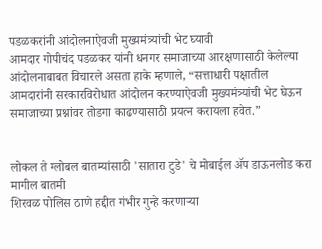पडळकरांनी आंदोलनाऐवजी मुख्यमंत्र्यांची भेट घ्यावी
आमदार गोपीचंद पडळकर यांनी धनगर समाजाच्या आरक्षणासाठी केलेल्या आंदोलनाबाबत विचारले असता हाके म्हणाले, “सत्ताधारी पक्षातील आमदारांनी सरकारविरोधात आंदोलन करण्याऐवजी मुख्यमंत्र्यांची भेट घेऊन समाजाच्या प्रश्नांवर तोडगा काढण्यासाठी प्रयत्न करायला हवेत.”


लोकल ते ग्लोबल बातम्यांसाठी 'सातारा टुडे' चे मोबाईल ॲप डाऊनलोड करा
मागील बातमी
शिरवळ पोलिस ठाणे हद्दीत गंभीर गुन्हे करणाऱ्या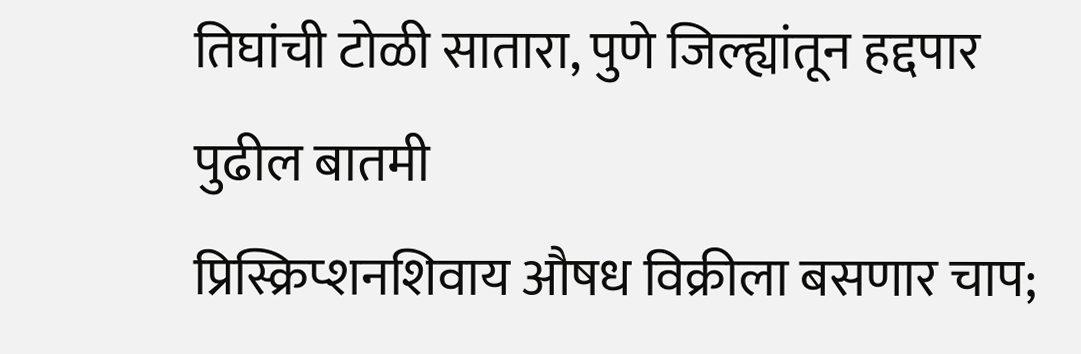तिघांची टोळी सातारा, पुणे जिल्ह्यांतून हद्दपार
पुढील बातमी
प्रिस्क्रिप्शनशिवाय औषध विक्रीला बसणार चाप;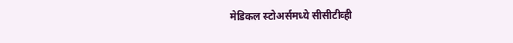मेडिकल स्टोअर्समध्ये सीसीटीव्ही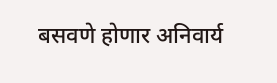बसवणे होणार अनिवार्य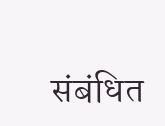संबंधित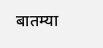बातम्या